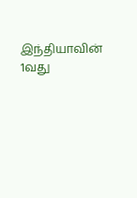இந்தியாவின் 1வது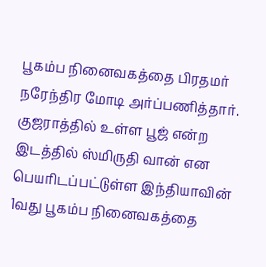பூகம்ப நினைவகத்தை பிரதமர் நரேந்திர மோடி அர்ப்பணித்தார்.
குஜராத்தில் உள்ள பூஜ் என்ற இடத்தில் ஸ்மிருதி வான் என பெயரிடப்பட்டுள்ள இந்தியாவின் 1வது பூகம்ப நினைவகத்தை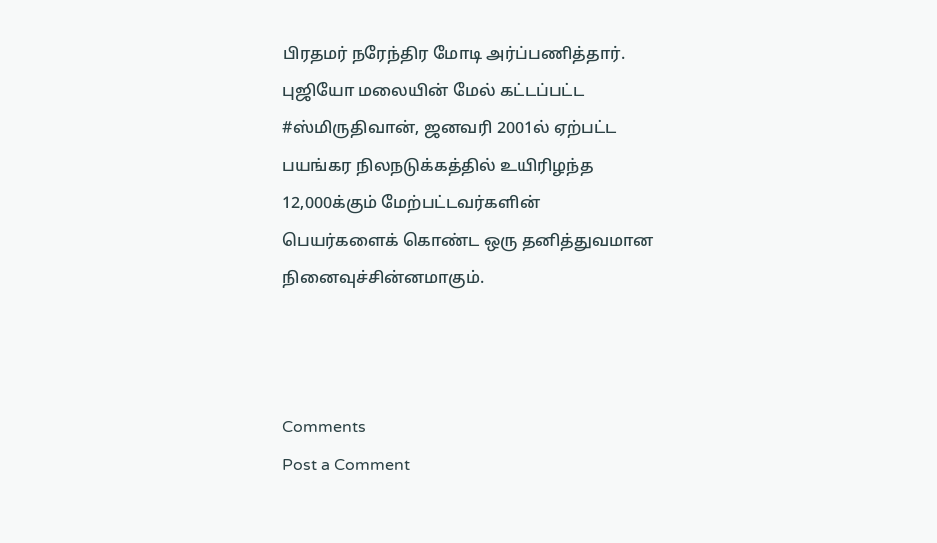பிரதமர் நரேந்திர மோடி அர்ப்பணித்தார்.
புஜியோ மலையின் மேல் கட்டப்பட்ட #ஸ்மிருதிவான், ஜனவரி 2001ல் ஏற்பட்ட பயங்கர நிலநடுக்கத்தில் உயிரிழந்த 12,000க்கும் மேற்பட்டவர்களின் பெயர்களைக் கொண்ட ஒரு தனித்துவமான நினைவுச்சின்னமாகும்.



Comments
Post a Comment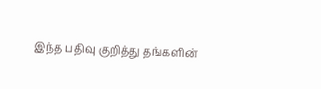இந்த பதிவு குறித்து தங்களின்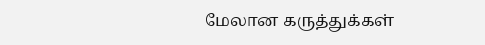மேலான கருத்துக்கள்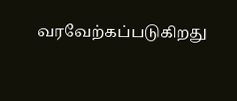வரவேற்கப்படுகிறது